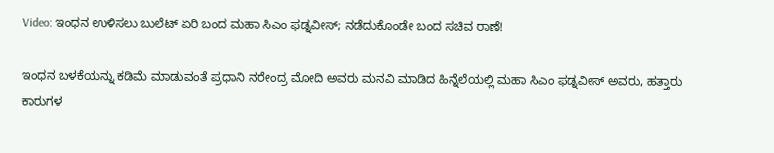Video: ಇಂಧನ ಉಳಿಸಲು ಬುಲೆಟ್ ಏರಿ ಬಂದ ಮಹಾ ಸಿಎಂ ಫಡ್ನವೀಸ್; ನಡೆದುಕೊಂಡೇ ಬಂದ ಸಚಿವ ರಾಣೆ!

ಇಂಧನ ಬಳಕೆಯನ್ನು ಕಡಿಮೆ ಮಾಡುವಂತೆ ಪ್ರಧಾನಿ ನರೇಂದ್ರ ಮೋದಿ ಅವರು ಮನವಿ ಮಾಡಿದ ಹಿನ್ನೆಲೆಯಲ್ಲಿ ಮಹಾ ಸಿಎಂ ಫಡ್ನವೀಸ್ ಅವರು, ಹತ್ತಾರು ಕಾರುಗಳ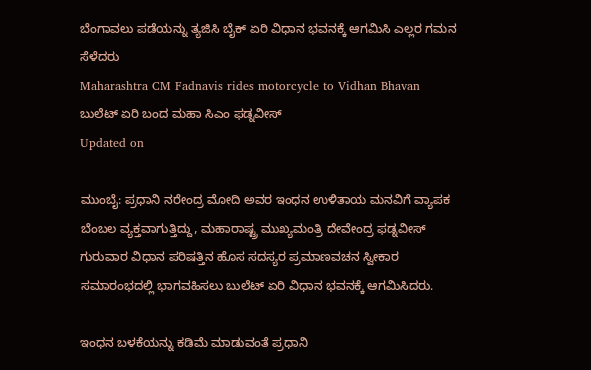ಬೆಂಗಾವಲು ಪಡೆಯನ್ನು ತ್ಯಜಿಸಿ ಬೈಕ್ ಏರಿ ವಿಧಾನ ಭವನಕ್ಕೆ ಆಗಮಿಸಿ ಎಲ್ಲರ ಗಮನ ಸೆಳೆದರು
Maharashtra CM Fadnavis rides motorcycle to Vidhan Bhavan
ಬುಲೆಟ್ ಏರಿ ಬಂದ ಮಹಾ ಸಿಎಂ ಫಡ್ನವೀಸ್
Updated on

ಮುಂಬೈ: ಪ್ರಧಾನಿ ನರೇಂದ್ರ ಮೋದಿ ಅವರ ಇಂಧನ ಉಳಿತಾಯ ಮನವಿಗೆ ವ್ಯಾಪಕ ಬೆಂಬಲ ವ್ಯಕ್ತವಾಗುತ್ತಿದ್ದು, ಮಹಾರಾಷ್ಟ್ರ ಮುಖ್ಯಮಂತ್ರಿ ದೇವೇಂದ್ರ ಫಡ್ನವೀಸ್ ಗುರುವಾರ ವಿಧಾನ ಪರಿಷತ್ತಿನ ಹೊಸ ಸದಸ್ಯರ ಪ್ರಮಾಣವಚನ ಸ್ವೀಕಾರ ಸಮಾರಂಭದಲ್ಲಿ ಭಾಗವಹಿಸಲು ಬುಲೆಟ್ ಏರಿ ವಿಧಾನ ಭವನಕ್ಕೆ ಆಗಮಿಸಿದರು.

ಇಂಧನ ಬಳಕೆಯನ್ನು ಕಡಿಮೆ ಮಾಡುವಂತೆ ಪ್ರಧಾನಿ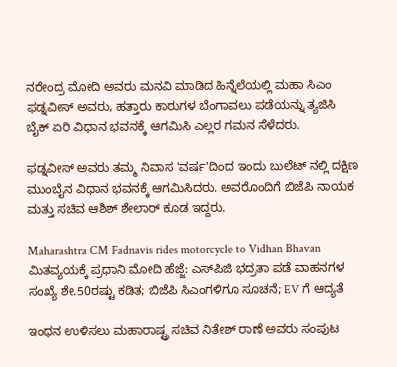ನರೇಂದ್ರ ಮೋದಿ ಅವರು ಮನವಿ ಮಾಡಿದ ಹಿನ್ನೆಲೆಯಲ್ಲಿ ಮಹಾ ಸಿಎಂ ಫಡ್ನವೀಸ್ ಅವರು, ಹತ್ತಾರು ಕಾರುಗಳ ಬೆಂಗಾವಲು ಪಡೆಯನ್ನು ತ್ಯಜಿಸಿ ಬೈಕ್ ಏರಿ ವಿಧಾನ ಭವನಕ್ಕೆ ಆಗಮಿಸಿ ಎಲ್ಲರ ಗಮನ ಸೆಳೆದರು.

ಫಡ್ನವೀಸ್ ಅವರು ತಮ್ಮ ನಿವಾಸ 'ವರ್ಷ'ದಿಂದ ಇಂದು ಬುಲೆಟ್ ನಲ್ಲಿ ದಕ್ಷಿಣ ಮುಂಬೈನ ವಿಧಾನ ಭವನಕ್ಕೆ ಆಗಮಿಸಿದರು. ಅವರೊಂದಿಗೆ ಬಿಜೆಪಿ ನಾಯಕ ಮತ್ತು ಸಚಿವ ಆಶಿಶ್ ಶೇಲಾರ್ ಕೂಡ ಇದ್ದರು.

Maharashtra CM Fadnavis rides motorcycle to Vidhan Bhavan
ಮಿತವ್ಯಯಕ್ಕೆ ಪ್ರಧಾನಿ ಮೋದಿ ಹೆಜ್ಜೆ: ಎಸ್‌ಪಿಜಿ ಭದ್ರತಾ ಪಡೆ ವಾಹನಗಳ ಸಂಖ್ಯೆ ಶೇ.50ರಷ್ಟು ಕಡಿತ; ಬಿಜೆಪಿ ಸಿಎಂಗಳಿಗೂ ಸೂಚನೆ; EV ಗೆ ಆದ್ಯತೆ

ಇಂಧನ ಉಳಿಸಲು ಮಹಾರಾಷ್ಟ್ರ ಸಚಿವ ನಿತೇಶ್ ರಾಣೆ ಅವರು ಸಂಪುಟ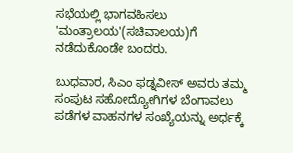ಸಭೆಯಲ್ಲಿ ಭಾಗವಹಿಸಲು 'ಮಂತ್ರಾಲಯ'(ಸಚಿವಾಲಯ)ಗೆ ನಡೆದುಕೊಂಡೇ ಬಂದರು.

ಬುಧವಾರ, ಸಿಎಂ ಫಡ್ನವೀಸ್ ಅವರು ತಮ್ಮ ಸಂಪುಟ ಸಹೋದ್ಯೋಗಿಗಳ ಬೆಂಗಾವಲು ಪಡೆಗಳ ವಾಹನಗಳ ಸಂಖ್ಯೆಯನ್ನು ಅರ್ಧಕ್ಕೆ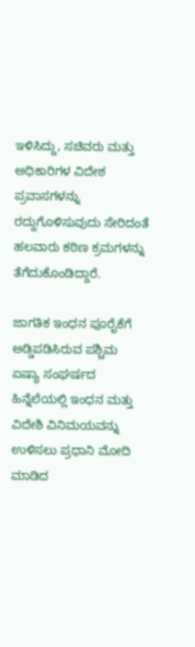ಇಳಿಸಿದ್ದು, ಸಚಿವರು ಮತ್ತು ಅಧಿಕಾರಿಗಳ ವಿದೇಶ ಪ್ರವಾಸಗಳನ್ನು ರದ್ದುಗೊಳಿಸುವುದು ಸೇರಿದಂತೆ ಹಲವಾರು ಕಠಿಣ ಕ್ರಮಗಳನ್ನು ತೆಗೆದುಕೊಂಡಿದ್ದಾರೆ.

ಜಾಗತಿಕ ಇಂಧನ ಪೂರೈಕೆಗೆ ಅಡ್ಡಿಪಡಿಸಿರುವ ಪಶ್ಚಿಮ ಏಷ್ಯಾ ಸಂಘರ್ಷದ ಹಿನ್ನೆಲೆಯಲ್ಲಿ ಇಂಧನ ಮತ್ತು ವಿದೇಶಿ ವಿನಿಮಯವನ್ನು ಉಳಿಸಲು ಪ್ರಧಾನಿ ಮೋದಿ ಮಾಡಿದ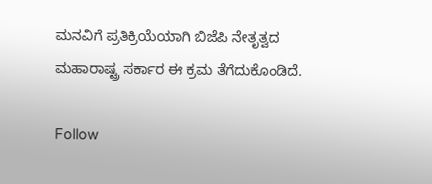ಮನವಿಗೆ ಪ್ರತಿಕ್ರಿಯೆಯಾಗಿ ಬಿಜೆಪಿ ನೇತೃತ್ವದ ಮಹಾರಾಷ್ಟ್ರ ಸರ್ಕಾರ ಈ ಕ್ರಮ ತೆಗೆದುಕೊಂಡಿದೆ.

Follow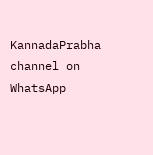KannadaPrabha channel on WhatsApp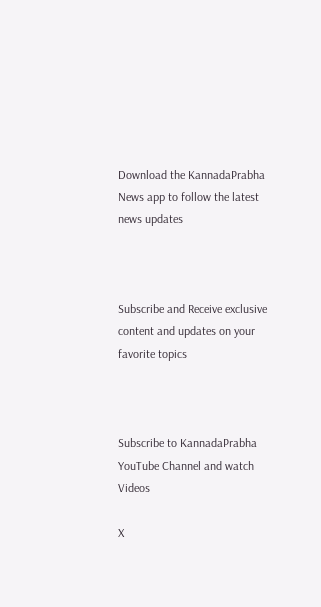Download the KannadaPrabha News app to follow the latest news updates



Subscribe and Receive exclusive content and updates on your favorite topics



Subscribe to KannadaPrabha YouTube Channel and watch Videos

X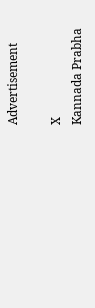Advertisement

X
Kannada Prabha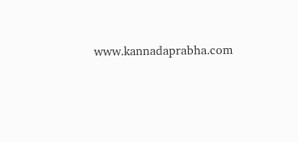www.kannadaprabha.com